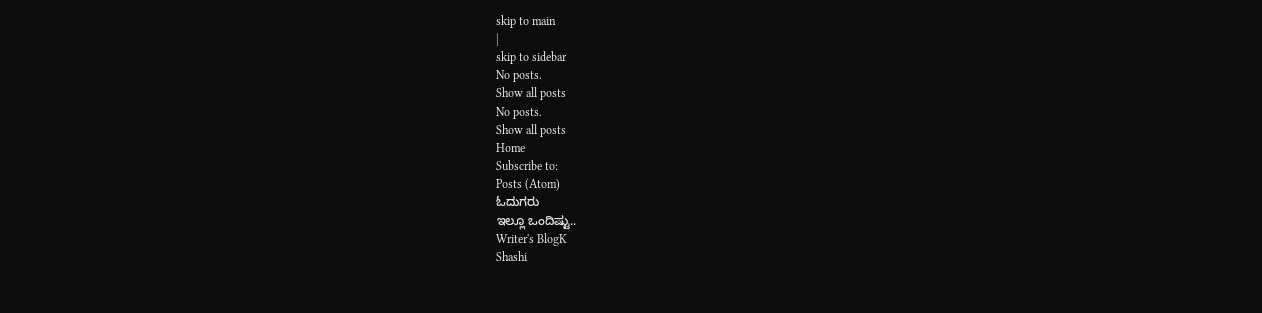skip to main
|
skip to sidebar
No posts.
Show all posts
No posts.
Show all posts
Home
Subscribe to:
Posts (Atom)
ಓದುಗರು
ಇಲ್ಲೂ ಒಂದಿಷ್ಟು..
Writer's BlogK
Shashi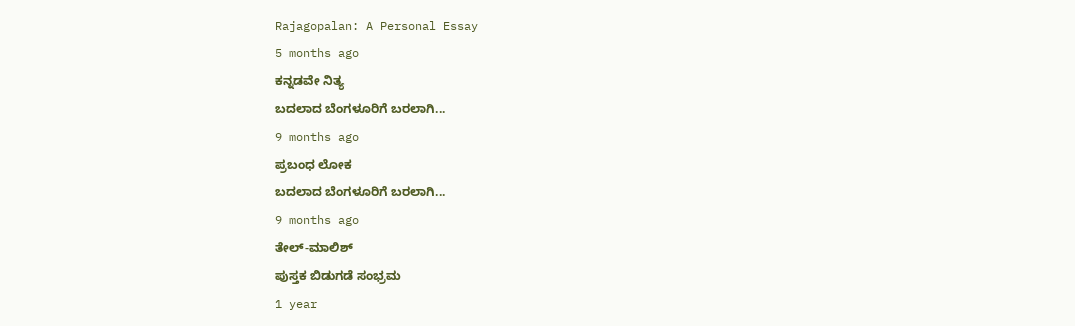Rajagopalan: A Personal Essay
5 months ago
ಕನ್ನಡವೇ ನಿತ್ಯ
ಬದಲಾದ ಬೆಂಗಳೂರಿಗೆ ಬರಲಾಗಿ...
9 months ago
ಪ್ರಬಂಧ ಲೋಕ
ಬದಲಾದ ಬೆಂಗಳೂರಿಗೆ ಬರಲಾಗಿ...
9 months ago
ತೇಲ್-ಮಾಲಿಶ್
ಪುಸ್ತಕ ಬಿಡುಗಡೆ ಸಂಭ್ರಮ
1 year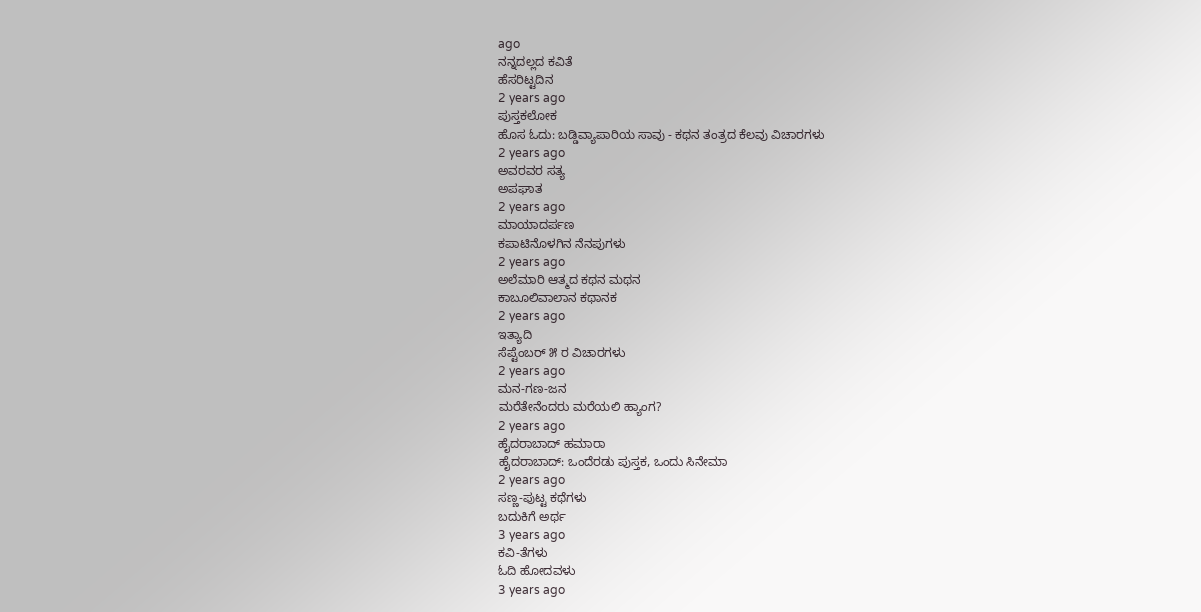ago
ನನ್ನದಲ್ಲದ ಕವಿತೆ
ಹೆಸರಿಟ್ಟದಿನ
2 years ago
ಪುಸ್ತಕಲೋಕ
ಹೊಸ ಓದು: ಬಡ್ಡಿವ್ಯಾಪಾರಿಯ ಸಾವು - ಕಥನ ತಂತ್ರದ ಕೆಲವು ವಿಚಾರಗಳು
2 years ago
ಅವರವರ ಸತ್ಯ
ಅಪಘಾತ
2 years ago
ಮಾಯಾದರ್ಪಣ
ಕಪಾಟಿನೊಳಗಿನ ನೆನಪುಗಳು
2 years ago
ಅಲೆಮಾರಿ ಆತ್ಮದ ಕಥನ ಮಥನ
ಕಾಬೂಲಿವಾಲಾನ ಕಥಾನಕ
2 years ago
ಇತ್ಯಾದಿ
ಸೆಪ್ಟೆಂಬರ್ ೫ ರ ವಿಚಾರಗಳು
2 years ago
ಮನ-ಗಣ-ಜನ
ಮರೆತೇನೆಂದರು ಮರೆಯಲಿ ಹ್ಯಾಂಗ?
2 years ago
ಹೈದರಾಬಾದ್ ಹಮಾರಾ
ಹೈದರಾಬಾದ್: ಒಂದೆರಡು ಪುಸ್ತಕ, ಒಂದು ಸಿನೇಮಾ
2 years ago
ಸಣ್ಣ-ಪುಟ್ಟ ಕಥೆಗಳು
ಬದುಕಿಗೆ ಅರ್ಥ
3 years ago
ಕವಿ-ತೆಗಳು
ಓದಿ ಹೋದವಳು
3 years ago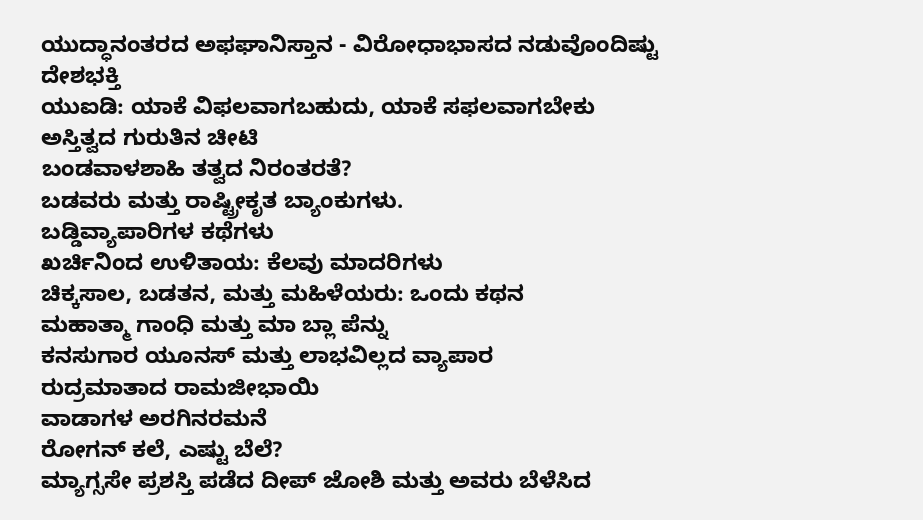ಯುದ್ಧಾನಂತರದ ಅಫಘಾನಿಸ್ತಾನ - ವಿರೋಧಾಭಾಸದ ನಡುವೊಂದಿಷ್ಟು ದೇಶಭಕ್ತಿ
ಯುಐಡಿ: ಯಾಕೆ ವಿಫಲವಾಗಬಹುದು, ಯಾಕೆ ಸಫಲವಾಗಬೇಕು
ಅಸ್ತಿತ್ವದ ಗುರುತಿನ ಚೀಟಿ
ಬಂಡವಾಳಶಾಹಿ ತತ್ವದ ನಿರಂತರತೆ?
ಬಡವರು ಮತ್ತು ರಾಷ್ಟ್ರೀಕೃತ ಬ್ಯಾಂಕುಗಳು.
ಬಡ್ಡಿವ್ಯಾಪಾರಿಗಳ ಕಥೆಗಳು
ಖರ್ಚಿನಿಂದ ಉಳಿತಾಯ: ಕೆಲವು ಮಾದರಿಗಳು
ಚಿಕ್ಕಸಾಲ, ಬಡತನ, ಮತ್ತು ಮಹಿಳೆಯರು: ಒಂದು ಕಥನ
ಮಹಾತ್ಮಾ ಗಾಂಧಿ ಮತ್ತು ಮಾ ಬ್ಲಾ ಪೆನ್ನು
ಕನಸುಗಾರ ಯೂನಸ್ ಮತ್ತು ಲಾಭವಿಲ್ಲದ ವ್ಯಾಪಾರ
ರುದ್ರಮಾತಾದ ರಾಮಜೀಭಾಯಿ
ವಾಡಾಗಳ ಅರಗಿನರಮನೆ
ರೋಗನ್ ಕಲೆ, ಎಷ್ಟು ಬೆಲೆ?
ಮ್ಯಾಗ್ಸಸೇ ಪ್ರಶಸ್ತಿ ಪಡೆದ ದೀಪ್ ಜೋಶಿ ಮತ್ತು ಅವರು ಬೆಳೆಸಿದ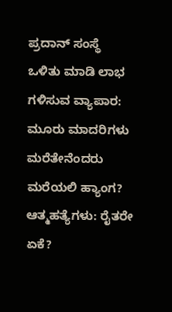ಪ್ರದಾನ್ ಸಂಸ್ಥೆ
ಒಳಿತು ಮಾಡಿ ಲಾಭ ಗಳಿಸುವ ವ್ಯಾಪಾರ: ಮೂರು ಮಾದರಿಗಳು
ಮರೆತೇನೆಂದರು ಮರೆಯಲಿ ಹ್ಯಾಂಗ?
ಆತ್ಮಹತ್ಯೆಗಳು: ರೈತರೇ ಏಕೆ?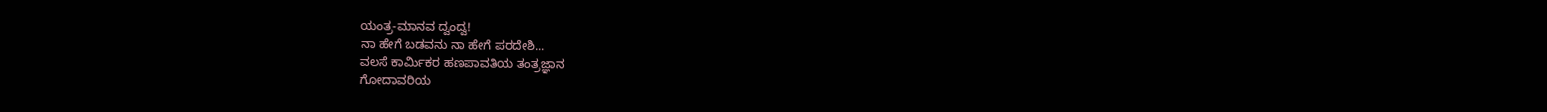ಯಂತ್ರ-ಮಾನವ ದ್ವಂದ್ವ!
ನಾ ಹೇಗೆ ಬಡವನು ನಾ ಹೇಗೆ ಪರದೇಶಿ...
ವಲಸೆ ಕಾರ್ಮಿಕರ ಹಣಪಾವತಿಯ ತಂತ್ರಜ್ಞಾನ
ಗೋದಾವರಿಯ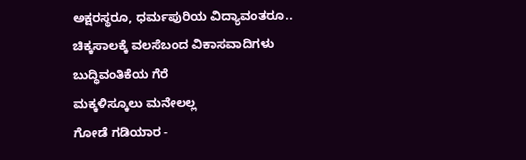ಅಕ್ಷರಸ್ಥರೂ, ಧರ್ಮಪುರಿಯ ವಿದ್ಯಾವಂತರೂ..
ಚಿಕ್ಕಸಾಲಕ್ಕೆ ವಲಸೆಬಂದ ವಿಕಾಸವಾದಿಗಳು
ಬುದ್ಧಿವಂತಿಕೆಯ ಗೆರೆ
ಮಕ್ಕಳಿಸ್ಕೂಲು ಮನೇಲಲ್ಲ
ಗೋಡೆ ಗಡಿಯಾರ -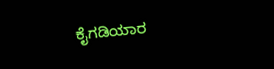ಕೈಗಡಿಯಾರ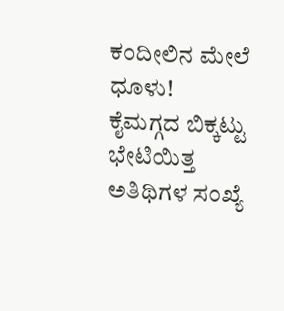ಕಂದೀಲಿನ ಮೇಲೆ ಧೂಳು!
ಕೈಮಗ್ಗದ ಬಿಕ್ಕಟ್ಟು
ಭೇಟಿಯಿತ್ತ ಅತಿಥಿಗಳ ಸಂಖ್ಯೆ